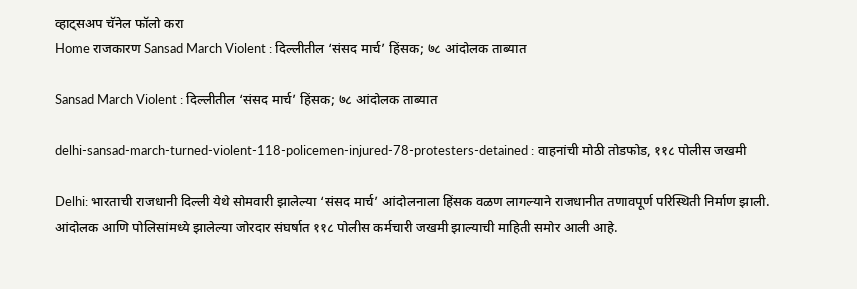व्हाट्सअप चॅनेल फॉलो करा
Home राजकारण Sansad March Violent : दिल्लीतील ‘संसद मार्च’ हिंसक; ७८ आंदोलक ताब्यात

Sansad March Violent : दिल्लीतील ‘संसद मार्च’ हिंसक; ७८ आंदोलक ताब्यात

delhi-sansad-march-turned-violent-118-policemen-injured-78-protesters-detained : वाहनांची मोठी तोडफोड, ११८ पोलीस जखमी

Delhi: भारताची राजधानी दिल्ली येथे सोमवारी झालेल्या ‘संसद मार्च’ आंदोलनाला हिंसक वळण लागल्याने राजधानीत तणावपूर्ण परिस्थिती निर्माण झाली. आंदोलक आणि पोलिसांमध्ये झालेल्या जोरदार संघर्षात ११८ पोलीस कर्मचारी जखमी झाल्याची माहिती समोर आली आहे.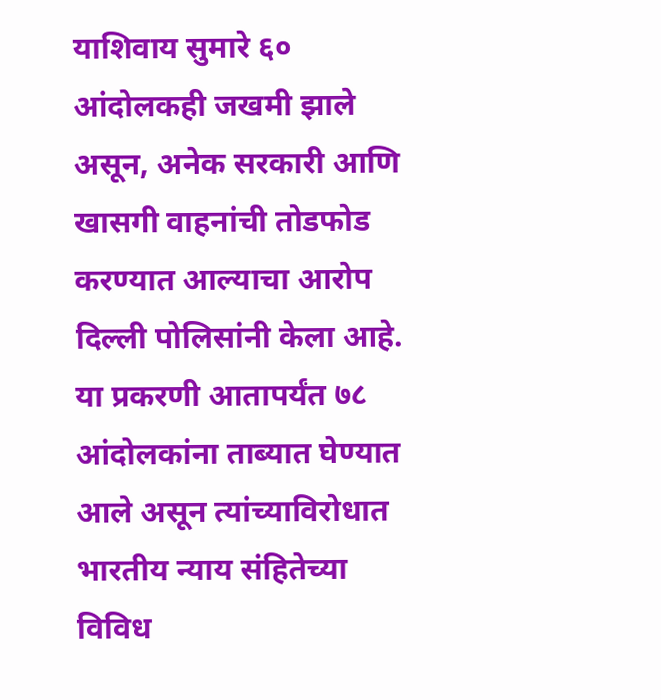याशिवाय सुमारे ६० आंदोलकही जखमी झाले असून, अनेक सरकारी आणि खासगी वाहनांची तोडफोड करण्यात आल्याचा आरोप दिल्ली पोलिसांनी केला आहे. या प्रकरणी आतापर्यंत ७८ आंदोलकांना ताब्यात घेण्यात आले असून त्यांच्याविरोधात भारतीय न्याय संहितेच्या विविध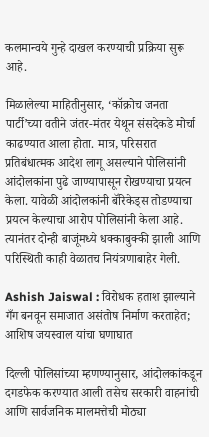कलमान्वये गुन्हे दाखल करण्याची प्रक्रिया सुरू आहे.

मिळालेल्या माहितीनुसार, ‘कॉक्रोच जनता पार्टी’च्या वतीने जंतर-मंतर येथून संसदेकडे मोर्चा काढण्यात आला होता. मात्र, परिसरात प्रतिबंधात्मक आदेश लागू असल्याने पोलिसांनी आंदोलकांना पुढे जाण्यापासून रोखण्याचा प्रयत्न केला. यावेळी आंदोलकांनी बॅरिकेड्स तोडण्याचा प्रयत्न केल्याचा आरोप पोलिसांनी केला आहे. त्यानंतर दोन्ही बाजूंमध्ये धक्काबुक्की झाली आणि परिस्थिती काही वेळातच नियंत्रणाबाहेर गेली.

Ashish Jaiswal : विरोधक हताश झाल्याने गँग बनवून समाजात असंतोष निर्माण करताहेत; आशिष जयस्वाल यांचा घणाघात

दिल्ली पोलिसांच्या म्हणण्यानुसार, आंदोलकांकडून दगडफेक करण्यात आली तसेच सरकारी वाहनांची आणि सार्वजनिक मालमत्तेची मोठ्या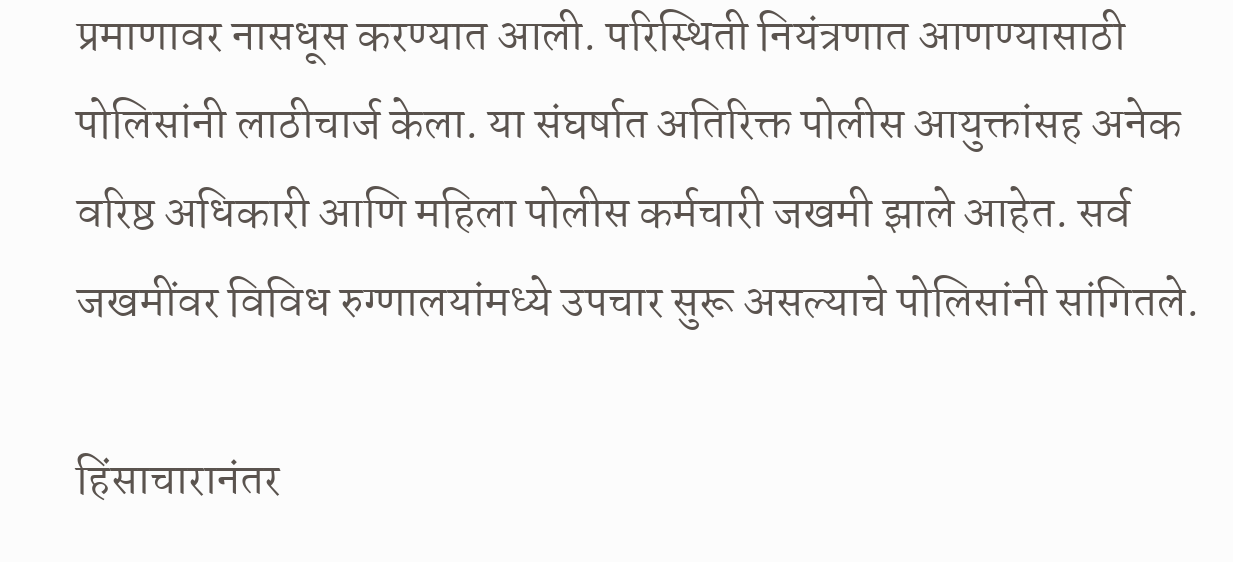प्रमाणावर नासधूस करण्यात आली. परिस्थिती नियंत्रणात आणण्यासाठी पोलिसांनी लाठीचार्ज केला. या संघर्षात अतिरिक्त पोलीस आयुक्तांसह अनेक वरिष्ठ अधिकारी आणि महिला पोलीस कर्मचारी जखमी झाले आहेत. सर्व जखमींवर विविध रुग्णालयांमध्ये उपचार सुरू असल्याचे पोलिसांनी सांगितले.

हिंसाचारानंतर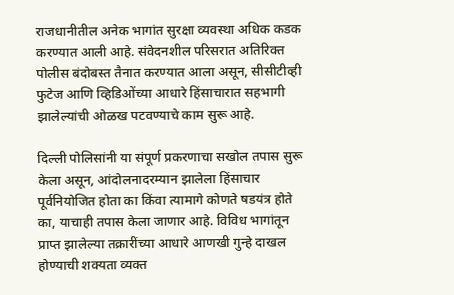राजधानीतील अनेक भागांत सुरक्षा व्यवस्था अधिक कडक करण्यात आली आहे. संवेदनशील परिसरात अतिरिक्त पोलीस बंदोबस्त तैनात करण्यात आला असून, सीसीटीव्ही फुटेज आणि व्हिडिओंच्या आधारे हिंसाचारात सहभागी झालेल्यांची ओळख पटवण्याचे काम सुरू आहे.

दिल्ली पोलिसांनी या संपूर्ण प्रकरणाचा सखोल तपास सुरू केला असून, आंदोलनादरम्यान झालेला हिंसाचार पूर्वनियोजित होता का किंवा त्यामागे कोणते षडयंत्र होते का, याचाही तपास केला जाणार आहे. विविध भागांतून प्राप्त झालेल्या तक्रारींच्या आधारे आणखी गुन्हे दाखल होण्याची शक्यता व्यक्त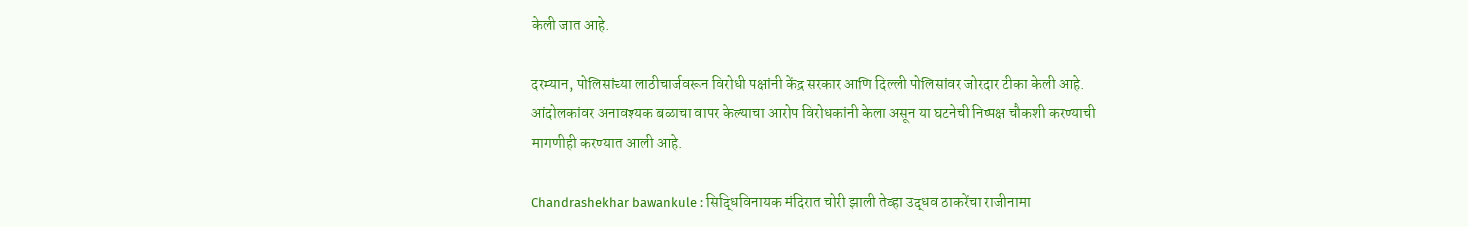केली जात आहे.

दरम्यान, पोलिसांच्या लाठीचार्जवरून विरोधी पक्षांनी केंद्र सरकार आणि दिल्ली पोलिसांवर जोरदार टीका केली आहे. आंदोलकांवर अनावश्यक बळाचा वापर केल्याचा आरोप विरोधकांनी केला असून या घटनेची निष्पक्ष चौकशी करण्याची मागणीही करण्यात आली आहे.

Chandrashekhar bawankule : सिद्धिविनायक मंदिरात चोरी झाली तेव्हा उद्धव ठाकरेंचा राजीनामा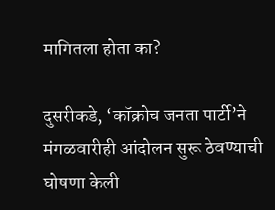मागितला होता का?

दुसरीकडे, ‘कॉक्रोच जनता पार्टी’ने मंगळवारीही आंदोलन सुरू ठेवण्याची घोषणा केली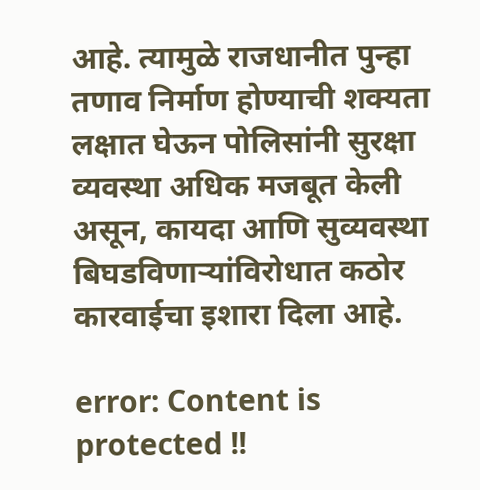आहे. त्यामुळे राजधानीत पुन्हा तणाव निर्माण होण्याची शक्यता लक्षात घेऊन पोलिसांनी सुरक्षा व्यवस्था अधिक मजबूत केली असून, कायदा आणि सुव्यवस्था बिघडविणाऱ्यांविरोधात कठोर कारवाईचा इशारा दिला आहे.

error: Content is protected !!